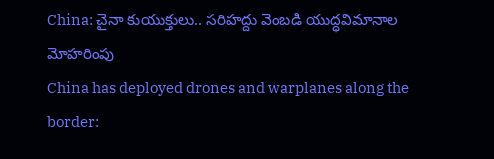China: చైనా కుయుక్తులు.. సరిహద్దు వెంబడి యుద్ధవిమానాల మోహరింపు
China has deployed drones and warplanes along the border: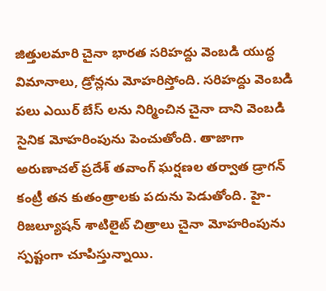జిత్తులమారి చైనా భారత సరిహద్దు వెంబడి యుద్ధ విమానాలు, డ్రోన్లను మోహరిస్తోంది. సరిహద్దు వెంబడి పలు ఎయిర్ బేస్ లను నిర్మించిన చైనా దాని వెంబడి సైనిక మోహరింపును పెంచుతోంది. తాజాగా అరుణాచల్ ప్రదేశ్ తవాంగ్ ఘర్షణల తర్వాత డ్రాగన్ కంట్రీ తన కుతంత్రాలకు పదును పెడుతోంది. హై-రిజల్యూషన్ శాటిలైట్ చిత్రాలు చైనా మోహరింపును స్పష్టంగా చూపిస్తున్నాయి.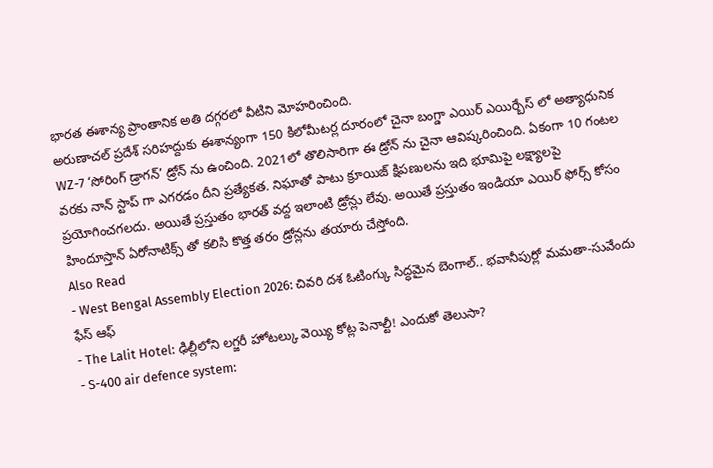భారత ఈశాన్య ప్రాంతానిక అతి దగ్గరలో వీటిని మోహరించింది.
అరుణాచల్ ప్రదేశ్ సరిహద్దుకు ఈశాన్యంగా 150 కిలోమీటర్ల దూరంలో చైనా బంగ్డా ఎయిర్ ఎయిర్బేస్ లో అత్యాధునిక WZ-7 ‘సోరింగ్ డ్రాగన్’ డ్రోన్ ను ఉంచింది. 2021లో తొలిసారిగా ఈ డ్రోన్ ను చైనా ఆవిష్కరించింది. ఏకంగా 10 గంటల వరకు నాన్ స్టాప్ గా ఎగరడం దీని ప్రత్యేకత. నిఘాతో పాటు క్రూయిజ్ క్షిపణులను ఇది భూమిపై లక్ష్యాలపై ప్రయోగించగలదు. అయితే ప్రస్తుతం భారత్ వద్ద ఇలాంటి డ్రోన్లు లేవు. అయితే ప్రస్తుతం ఇండియా ఎయిర్ ఫోర్స్ కోసం హిందూస్తాన్ ఏరోనాటిక్స్ తో కలిసి కొత్త తరం డ్రోన్లను తయారు చేస్తోంది.
Also Read
- West Bengal Assembly Election 2026: చివరి దశ ఓటింగ్కు సిద్ధమైన బెంగాల్.. భవానీపుర్లో మమతా-సువేందు ఫేస్ ఆఫ్
- The Lalit Hotel: ఢిల్లీలోని లగ్జరీ హోటల్కు వెయ్యి కోట్ల పెనాల్టీ! ఎందుకో తెలుసా?
- S-400 air defence system: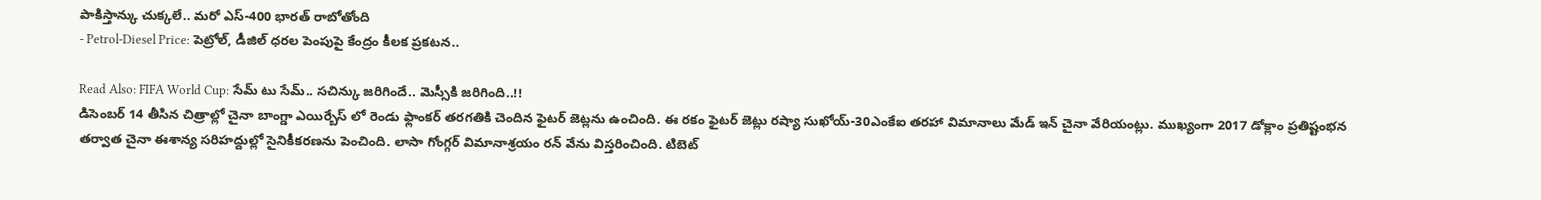పాకిస్తాన్కు చుక్కలే.. మరో ఎస్-400 భారత్ రాబోతోంది
- Petrol-Diesel Price: పెట్రోల్, డీజిల్ ధరల పెంపుపై కేంద్రం కీలక ప్రకటన..

Read Also: FIFA World Cup: సేమ్ టు సేమ్.. సచిన్కు జరిగిందే.. మెస్సీకి జరిగింది..!!
డిసెంబర్ 14 తీసిన చిత్రాల్లో చైనా బాంగ్డా ఎయిర్బేస్ లో రెండు ఫ్లాంకర్ తరగతికి చెందిన ఫైటర్ జెట్లను ఉంచింది. ఈ రకం ఫైటర్ జెట్లు రష్యా సుఖోయ్-30ఎంకేఐ తరహా విమానాలు మేడ్ ఇన్ చైనా వేరియంట్లు. ముఖ్యంగా 2017 డోక్లాం ప్రతిష్టంభన తర్వాత చైనా ఈశాన్య సరిహద్దుల్లో సైనికీకరణను పెంచింది. లాసా గోంగ్గర్ విమానాశ్రయం రన్ వేను విస్తరించింది. టిబెట్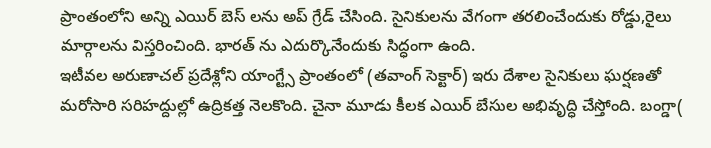ప్రాంతంలోని అన్ని ఎయిర్ బెస్ లను అప్ గ్రేడ్ చేసింది. సైనికులను వేగంగా తరలించేందుకు రోడ్డు,రైలు మార్గాలను విస్తరించింది. భారత్ ను ఎదుర్కొనేందుకు సిద్ధంగా ఉంది.
ఇటీవల అరుణాచల్ ప్రదేశ్లోని యాంగ్ట్సే ప్రాంతంలో (తవాంగ్ సెక్టార్) ఇరు దేశాల సైనికులు ఘర్షణతో మరోసారి సరిహద్దుల్లో ఉద్రికత్త నెలకొంది. చైనా మూడు కీలక ఎయిర్ బేసుల అభివృద్ధి చేస్తోంది. బంగ్డా(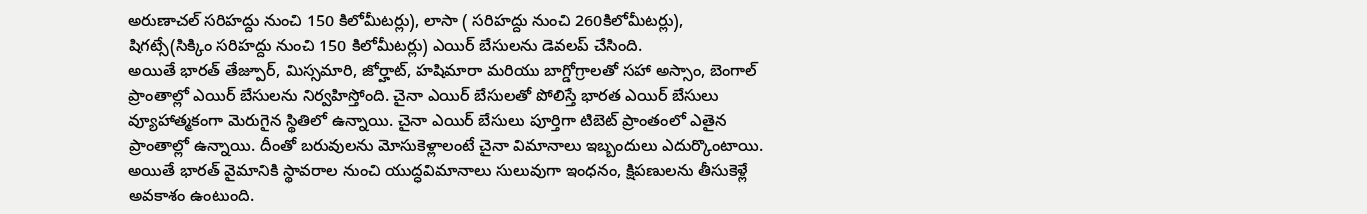అరుణాచల్ సరిహద్దు నుంచి 150 కిలోమీటర్లు), లాసా ( సరిహద్దు నుంచి 260కిలోమీటర్లు), షిగట్సే(సిక్కిం సరిహద్దు నుంచి 150 కిలోమీటర్లు) ఎయిర్ బేసులను డెవలప్ చేసింది.
అయితే భారత్ తేజ్పూర్, మిస్సమారి, జోర్హాట్, హషిమారా మరియు బాగ్డోగ్రాలతో సహా అస్సాం, బెంగాల్ ప్రాంతాల్లో ఎయిర్ బేసులను నిర్వహిస్తోంది. చైనా ఎయిర్ బేసులతో పోలిస్తే భారత ఎయిర్ బేసులు వ్యూహాత్మకంగా మెరుగైన స్థితిలో ఉన్నాయి. చైనా ఎయిర్ బేసులు పూర్తిగా టిబెట్ ప్రాంతంలో ఎతైన ప్రాంతాల్లో ఉన్నాయి. దీంతో బరువులను మోసుకెళ్లాలంటే చైనా విమానాలు ఇబ్బందులు ఎదుర్కొంటాయి. అయితే భారత్ వైమానికి స్థావరాల నుంచి యుద్ధవిమానాలు సులువుగా ఇంధనం, క్షిపణులను తీసుకెళ్లే అవకాశం ఉంటుంది.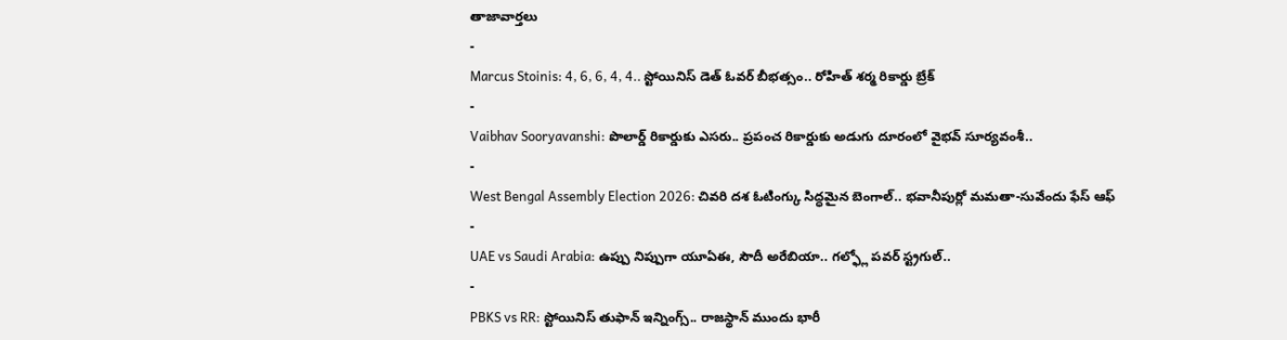తాజావార్తలు
-
Marcus Stoinis: 4, 6, 6, 4, 4.. స్టోయినిస్ డెత్ ఓవర్ బీభత్సం.. రోహిత్ శర్మ రికార్డు బ్రేక్
-
Vaibhav Sooryavanshi: పొలార్డ్ రికార్డుకు ఎసరు.. ప్రపంచ రికార్డుకు అడుగు దూరంలో వైభవ్ సూర్యవంశీ..
-
West Bengal Assembly Election 2026: చివరి దశ ఓటింగ్కు సిద్ధమైన బెంగాల్.. భవానీపుర్లో మమతా-సువేందు ఫేస్ ఆఫ్
-
UAE vs Saudi Arabia: ఉప్పు నిప్పుగా యూఏఈ, సౌదీ అరేబియా.. గల్ఫ్లో పవర్ స్ట్రగుల్..
-
PBKS vs RR: స్టోయినిస్ తుఫాన్ ఇన్నింగ్స్.. రాజస్థాన్ ముందు భారీ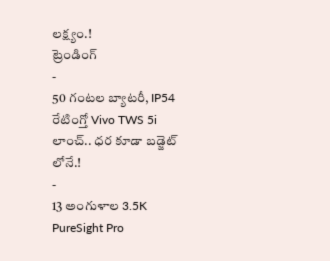లక్ష్యం.!
ట్రెండింగ్
-
50 గంటల బ్యాటరీ, IP54 రేటింగ్తో Vivo TWS 5i లాంచ్.. ధర కూడా బడ్జెట్ లోనే.!
-
13 అంగుళాల 3.5K PureSight Pro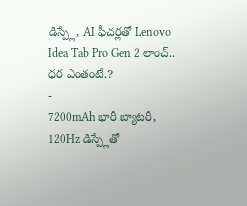డిస్ప్లే, AI ఫీచర్లతో Lenovo Idea Tab Pro Gen 2 లాంచ్.. ధర ఎంతంటే.?
-
7200mAh భారీ బ్యాటరీ, 120Hz డిస్ప్లేతో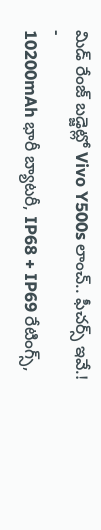మిడ్ రేంజ్ బడ్జెట్లో Vivo Y500s లాంచ్.. ఫీచర్స్ ఇవే.!
-
10200mAh భారీ బ్యాటరీ, IP68 + IP69 రేటింగ్స్,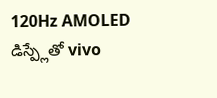120Hz AMOLED డిస్ప్లేతో vivo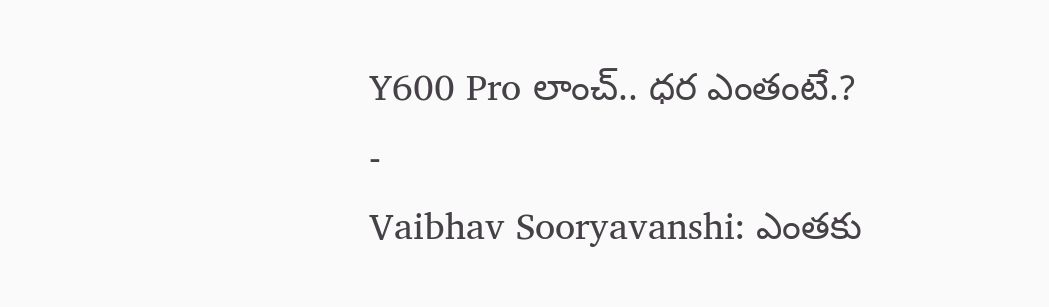Y600 Pro లాంచ్.. ధర ఎంతంటే.?
-
Vaibhav Sooryavanshi: ఎంతకు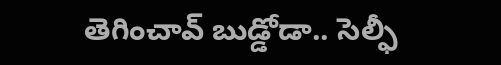తెగించావ్ బుడ్డోడా.. సెల్ఫీ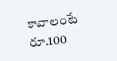కావాలంటే రూ.100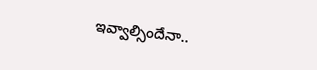ఇవ్వాల్సిందేనా..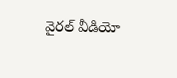వైరల్ వీడియో